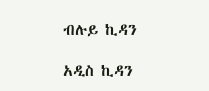ብሉይ ኪዳን

አዲስ ኪዳን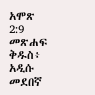አሞጽ 2:9 መጽሐፍ ቅዱስ፥ አዲሱ መደበኛ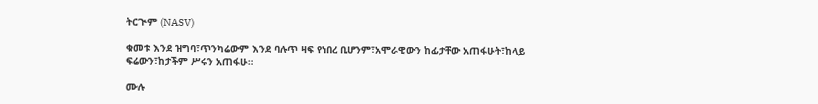ትርጒም (NASV)

ቁመቱ እንደ ዝግባ፣ጥንካሬውም እንደ ባሉጥ ዛፍ የነበረ ቢሆንም፣አሞራዊውን ከፊታቸው አጠፋሁት፣ከላይ ፍሬውን፣ከታችም ሥሩን አጠፋሁ።

ሙሉ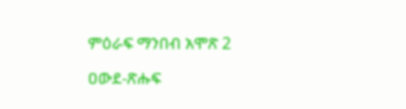ምዕራፍ ማንበብ አሞጽ 2

ዐውደ-ጽሑፍ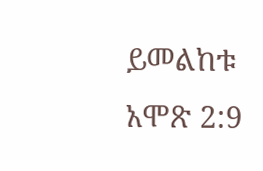ይመልከቱ አሞጽ 2:9